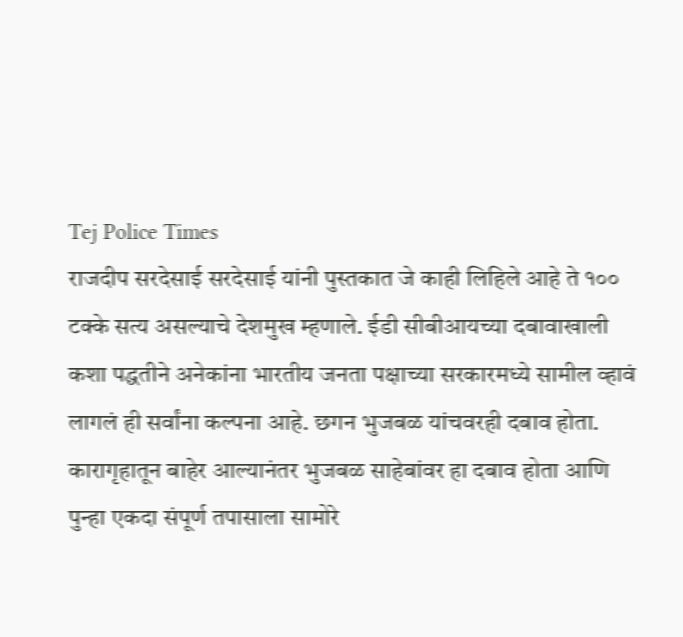Tej Police Times
राजदीप सरदेसाई सरदेसाई यांनी पुस्तकात जे काही लिहिले आहे ते १०० टक्के सत्य असल्याचे देशमुख म्हणाले. ईडी सीबीआयच्या दबावाखाली कशा पद्धतीने अनेकांना भारतीय जनता पक्षाच्या सरकारमध्ये सामील व्हावं लागलं ही सर्वांना कल्पना आहे. छगन भुजबळ यांचवरही दबाव होता. कारागृहातून बाहेर आल्यानंतर भुजबळ साहेबांवर हा दबाव होता आणि पुन्हा एकदा संपूर्ण तपासाला सामोरे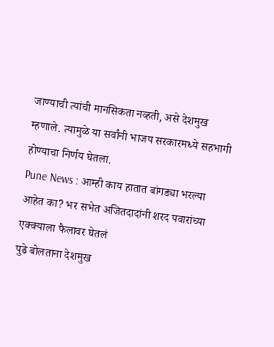जाण्याची त्यांची मानसिकता नव्हती, असे देशमुख म्हणाले. त्यामुळे या सर्वांनी भाजप सरकारमध्ये सहभागी होण्याचा निर्णय घेतला.
Pune News : आम्ही काय हातात बांगड्या भरल्या आहेत का? भर सभेत अजितदादांनी शरद पवारांच्या एक्क्याला फैलावर घेतलं
पुढे बोलताना देशमुख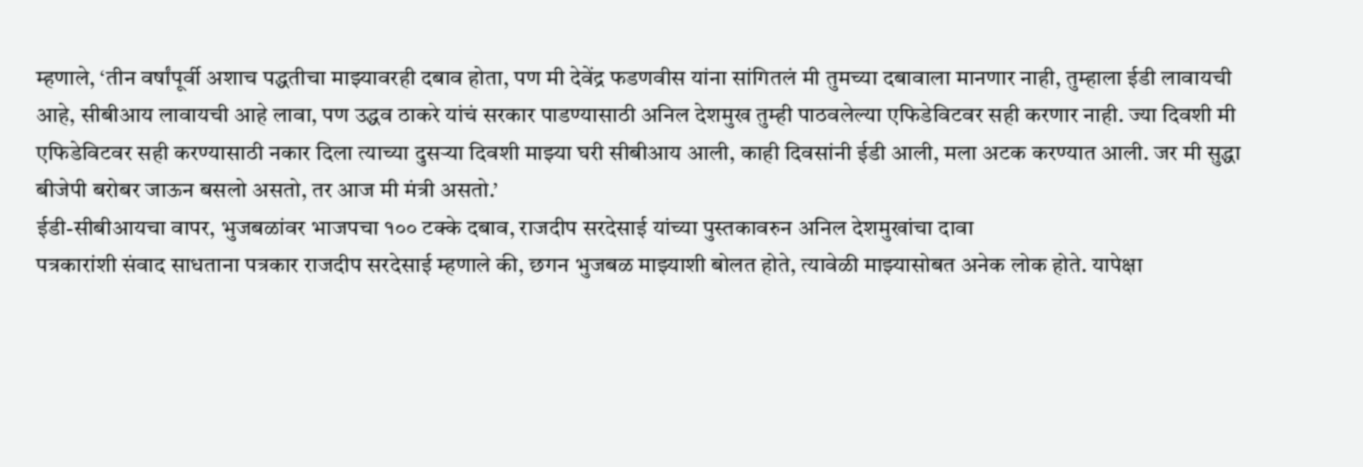म्हणाले, ‘तीन वर्षांपूर्वी अशाच पद्धतीचा माझ्यावरही दबाव होता, पण मी देवेंद्र फडणवीस यांना सांगितलं मी तुमच्या दबावाला मानणार नाही, तुम्हाला ईडी लावायची आहे, सीबीआय लावायची आहे लावा, पण उद्धव ठाकरे यांचं सरकार पाडण्यासाठी अनिल देशमुख तुम्ही पाठवलेल्या एफिडेविटवर सही करणार नाही. ज्या दिवशी मी एफिडेविटवर सही करण्यासाठी नकार दिला त्याच्या दुसऱ्या दिवशी माझ्या घरी सीबीआय आली, काही दिवसांनी ईडी आली, मला अटक करण्यात आली. जर मी सुद्धा बीजेपी बरोबर जाऊन बसलो असतो, तर आज मी मंत्री असतो.’
ईडी-सीबीआयचा वापर, भुजबळांवर भाजपचा १०० टक्के दबाव, राजदीप सरदेसाई यांच्या पुस्तकावरुन अनिल देशमुखांचा दावा
पत्रकारांशी संवाद साधताना पत्रकार राजदीप सरदेसाई म्हणाले की, छगन भुजबळ माझ्याशी बोलत होते, त्यावेळी माझ्यासोबत अनेक लोक होते. यापेक्षा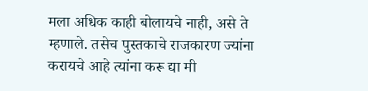मला अधिक काही बोलायचे नाही, असे ते म्हणाले. तसेच पुस्तकाचे राजकारण ज्यांना करायचे आहे त्यांना करू द्या मी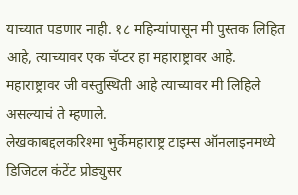याच्यात पडणार नाही. १८ महिन्यांपासून मी पुस्तक लिहित आहे, त्याच्यावर एक चॅप्टर हा महाराष्ट्रावर आहे. महाराष्ट्रावर जी वस्तुस्थिती आहे त्याच्यावर मी लिहिले असल्याचं ते म्हणाले.
लेखकाबद्दलकरिश्मा भुर्केमहाराष्ट्र टाइम्स ऑनलाइनमध्ये डिजिटल कंटेंट प्रोड्युसर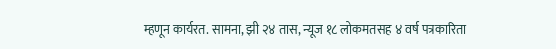म्हणून कार्यरत. सामना, झी २४ तास, न्यूज १८ लोकमतसह ४ वर्ष पत्रकारिता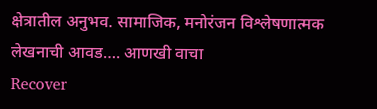क्षेत्रातील अनुभव. सामाजिक, मनोरंजन विश्लेषणात्मक लेखनाची आवड…. आणखी वाचा
Recover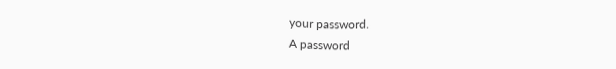your password.
A password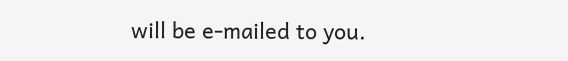will be e-mailed to you.